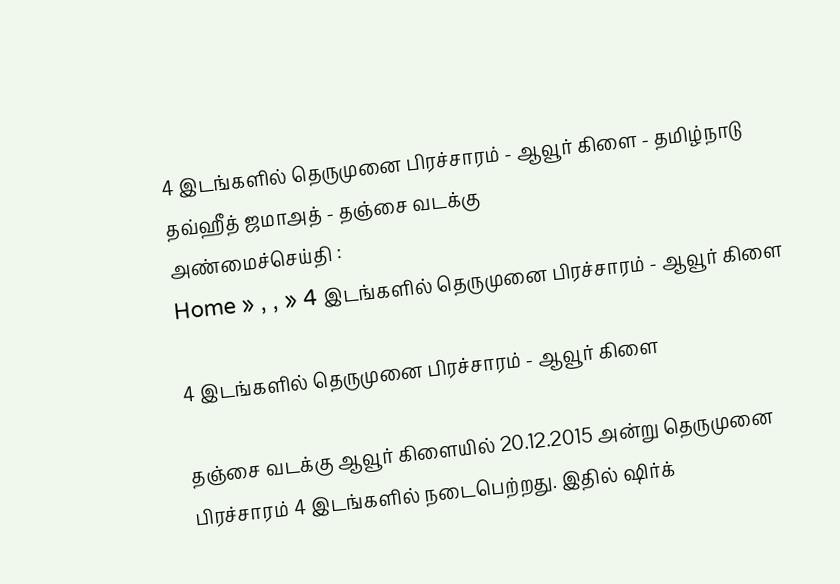4 இடங்களில் தெருமுனை பிரச்சாரம் - ஆவூர் கிளை - தமிழ்நாடு தவ்ஹீத் ஜமாஅத் - தஞ்சை வடக்கு
அண்மைச்செய்தி :
Home » , , » 4 இடங்களில் தெருமுனை பிரச்சாரம் - ஆவூர் கிளை

4 இடங்களில் தெருமுனை பிரச்சாரம் - ஆவூர் கிளை

தஞ்சை வடக்கு ஆவூர் கிளையில் 20.12.2015 அன்று தெருமுனை பிரச்சாரம் 4 இடங்களில் நடைபெற்றது. இதில் ஷிர்க்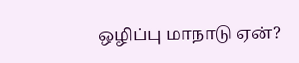ஒழிப்பு மாநாடு ஏன்?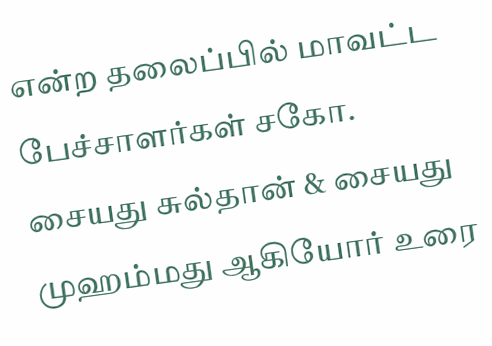என்ற தலைப்பில் மாவட்ட பேச்சாளர்கள் சகோ. சையது சுல்தான் & சையது முஹம்மது ஆகியோர் உரை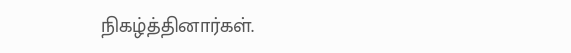நிகழ்த்தினார்கள்.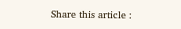Share this article :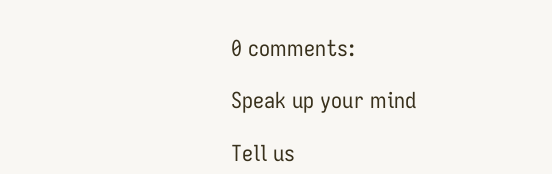0 comments:

Speak up your mind

Tell us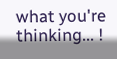what you're thinking... !